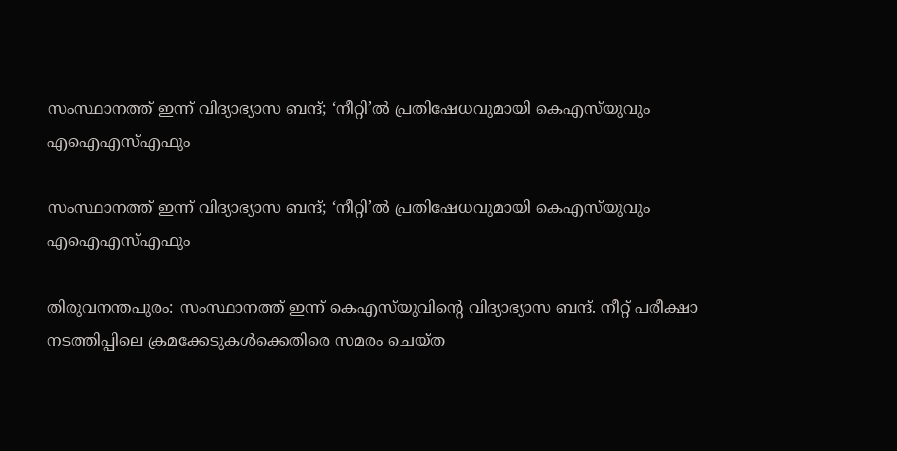സംസ്ഥാനത്ത് ഇന്ന് വിദ്യാഭ്യാസ ബന്ദ്; ‘നീറ്റി’ൽ പ്രതിഷേധവുമായി കെഎസ്‌യുവും എഐഎസ്എഫും

സംസ്ഥാനത്ത് ഇന്ന് വിദ്യാഭ്യാസ ബന്ദ്; ‘നീറ്റി’ൽ പ്രതിഷേധവുമായി കെഎസ്‌യുവും എഐഎസ്എഫും

തിരുവനന്തപുരം: സംസ്ഥാനത്ത് ഇന്ന് കെഎസ്‌യുവിന്റെ വിദ്യാഭ്യാസ ബന്ദ്. നീറ്റ് പരീക്ഷാ നടത്തിപ്പിലെ ക്രമക്കേടുകള്‍ക്കെതിരെ സമരം ചെയ്ത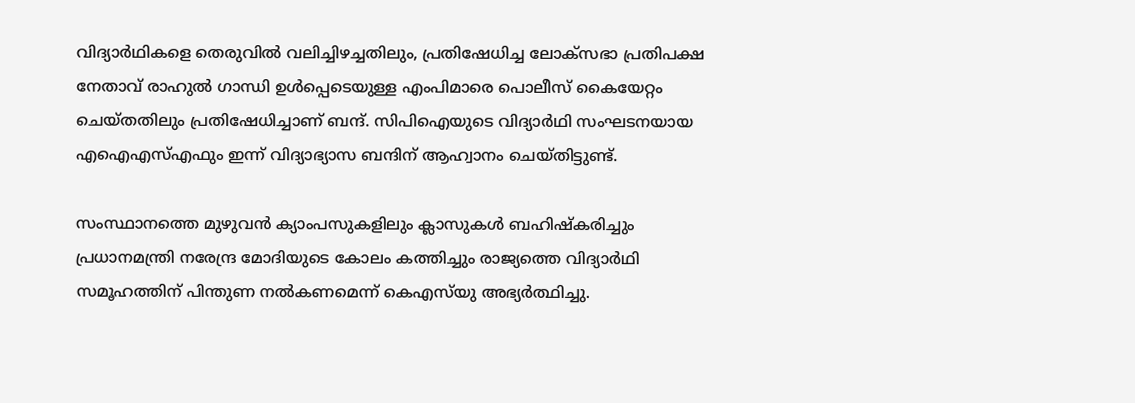വിദ്യാര്‍ഥികളെ തെരുവില്‍ വലിച്ചിഴച്ചതിലും, പ്രതിഷേധിച്ച ലോക്‌സഭാ പ്രതിപക്ഷ നേതാവ് രാഹുല്‍ ഗാന്ധി ഉള്‍പ്പെടെയുള്ള എംപിമാരെ പൊലീസ് കൈയേറ്റം ചെയ്തതിലും പ്രതിഷേധിച്ചാണ് ബന്ദ്. സിപിഐയുടെ വിദ്യാർഥി സംഘടനയായ എഐഎസ്എഫും ഇന്ന് വിദ്യാഭ്യാസ ബന്ദിന് ആഹ്വാനം ചെയ്തിട്ടുണ്ട്.

സംസ്ഥാനത്തെ മുഴുവന്‍ ക്യാംപസുകളിലും ക്ലാസുകള്‍ ബഹിഷ്‌കരിച്ചും പ്രധാനമന്ത്രി നരേന്ദ്ര മോദിയുടെ കോലം കത്തിച്ചും രാജ്യത്തെ വിദ്യാര്‍ഥി സമൂഹത്തിന് പിന്തുണ നല്‍കണമെന്ന് കെഎസ്‌യു അഭ്യര്‍ത്ഥിച്ചു.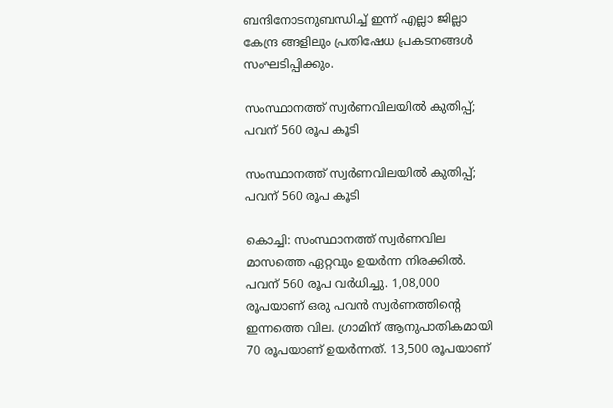ബന്ദിനോടനുബന്ധിച്ച് ഇന്ന് എല്ലാ ജില്ലാ കേന്ദ്ര ങ്ങളിലും പ്രതിഷേധ പ്രകടനങ്ങള്‍ സംഘടിപ്പിക്കും.

സംസ്ഥാനത്ത് സ്വര്‍ണവിലയില്‍ കുതിപ്പ്; പവന് 560 രൂപ കൂടി

സംസ്ഥാനത്ത് സ്വര്‍ണവിലയില്‍ കുതിപ്പ്; പവന് 560 രൂപ കൂടി

കൊച്ചി: സംസ്ഥാനത്ത് സ്വര്‍ണവില മാസത്തെ ഏറ്റവും ഉയര്‍ന്ന നിരക്കില്‍. പവന് 560 രൂപ വര്‍ധിച്ചു. 1,08,000 രൂപയാണ് ഒരു പവന്‍ സ്വര്‍ണത്തിന്റെ ഇന്നത്തെ വില. ഗ്രാമിന് ആനുപാതികമായി 70 രൂപയാണ് ഉയര്‍ന്നത്. 13,500 രൂപയാണ്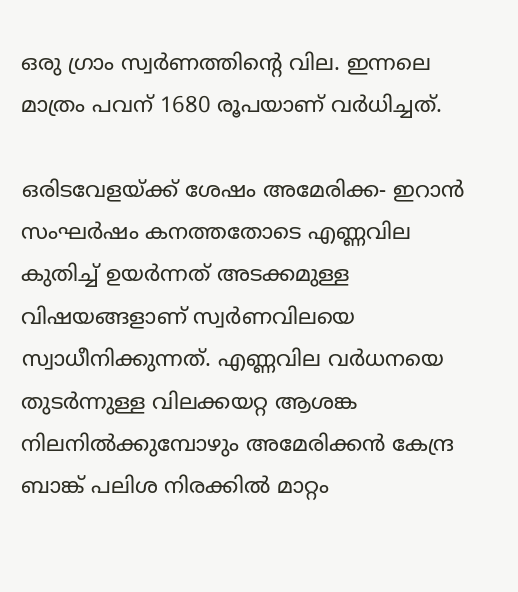ഒരു ഗ്രാം സ്വര്‍ണത്തിന്റെ വില. ഇന്നലെ മാത്രം പവന് 1680 രൂപയാണ് വര്‍ധിച്ചത്.

ഒരിടവേളയ്ക്ക് ശേഷം അമേരിക്ക- ഇറാന്‍ സംഘര്‍ഷം കനത്തതോടെ എണ്ണവില കുതിച്ച് ഉയര്‍ന്നത് അടക്കമുള്ള വിഷയങ്ങളാണ് സ്വര്‍ണവിലയെ സ്വാധീനിക്കുന്നത്. എണ്ണവില വര്‍ധനയെ തുടര്‍ന്നുള്ള വിലക്കയറ്റ ആശങ്ക നിലനില്‍ക്കുമ്പോഴും അമേരിക്കന്‍ കേന്ദ്ര ബാങ്ക് പലിശ നിരക്കില്‍ മാറ്റം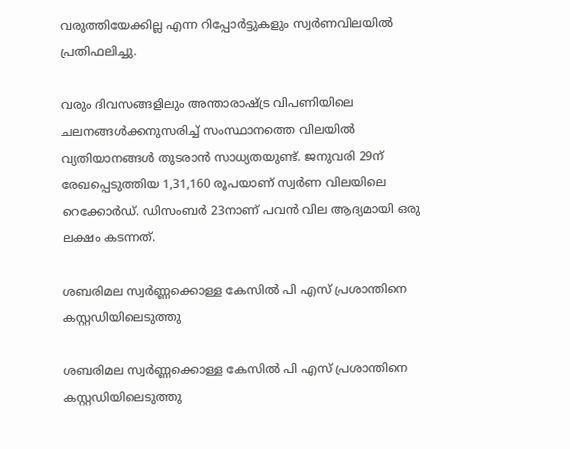വരുത്തിയേക്കില്ല എന്ന റിപ്പോര്‍ട്ടുകളും സ്വര്‍ണവിലയില്‍ പ്രതിഫലിച്ചു.

വരും ദിവസങ്ങളിലും അന്താരാഷ്ട്ര വിപണിയിലെ ചലനങ്ങള്‍ക്കനുസരിച്ച് സംസ്ഥാനത്തെ വിലയില്‍ വ്യതിയാനങ്ങള്‍ തുടരാന്‍ സാധ്യതയുണ്ട്. ജനുവരി 29ന് രേഖപ്പെടുത്തിയ 1,31,160 രൂപയാണ് സ്വര്‍ണ വിലയിലെ റെക്കോര്‍ഡ്. ഡിസംബര്‍ 23നാണ് പവന്‍ വില ആദ്യമായി ഒരു ലക്ഷം കടന്നത്.

ശബരിമല സ്വർണ്ണക്കൊള്ള കേസിൽ പി എസ് പ്രശാന്തിനെ കസ്റ്റഡിയിലെടുത്തു

ശബരിമല സ്വർണ്ണക്കൊള്ള കേസിൽ പി എസ് പ്രശാന്തിനെ കസ്റ്റഡിയിലെടുത്തു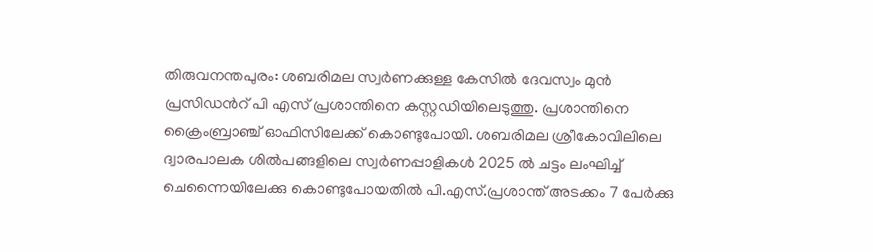തിരുവനന്തപുരം: ശബരിമല സ്വർണക്കുള്ള കേസിൽ ദേവസ്വം മുൻ പ്രസിഡൻറ് പി എസ് പ്രശാന്തിനെ കസ്റ്റഡിയിലെടുത്തു. പ്രശാന്തിനെ ക്രൈംബ്രാഞ്ച് ഓഫിസിലേക്ക് കൊണ്ടുപോയി. ശബരിമല ശ്രീകോവിലിലെ ദ്വാരപാലക ശിൽപങ്ങളിലെ സ്വർണപ്പാളികൾ 2025 ൽ ചട്ടം ലംഘിച്ച് ചെന്നൈയിലേക്കു കൊണ്ടുപോയതിൽ പി.എസ്.പ്രശാന്ത് അടക്കം 7 പേർക്കു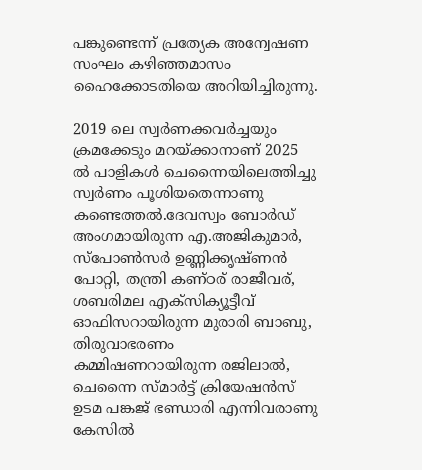പങ്കുണ്ടെന്ന് പ്രത്യേക അന്വേഷണ സംഘം കഴിഞ്ഞമാസം ഹൈക്കോടതിയെ അറിയിച്ചിരുന്നു.

2019 ലെ സ്വർണക്കവർച്ചയും ക്രമക്കേടും മറയ്ക്കാനാണ് 2025 ൽ പാളികൾ ചെന്നൈയിലെത്തിച്ചു സ്വർണം പൂശിയതെന്നാണു കണ്ടെത്തൽ.ദേവസ്വം ബോർഡ് അംഗമായിരുന്ന എ.അജികുമാർ, സ്പോൺസർ ഉണ്ണിക്കൃഷ്ണൻ പോറ്റി, തന്ത്രി കണ്ഠര് രാജീവര്, ശബരിമല എക്സിക്യൂട്ടീവ് ഓഫിസറായിരുന്ന മുരാരി ബാബു, തിരുവാഭരണം കമ്മിഷണറായിരുന്ന രജിലാൽ, ചെന്നൈ സ്മാർട്ട് ക്രിയേഷൻസ് ഉടമ പങ്കജ് ഭണ്ഡാരി എന്നിവരാണു കേസിൽ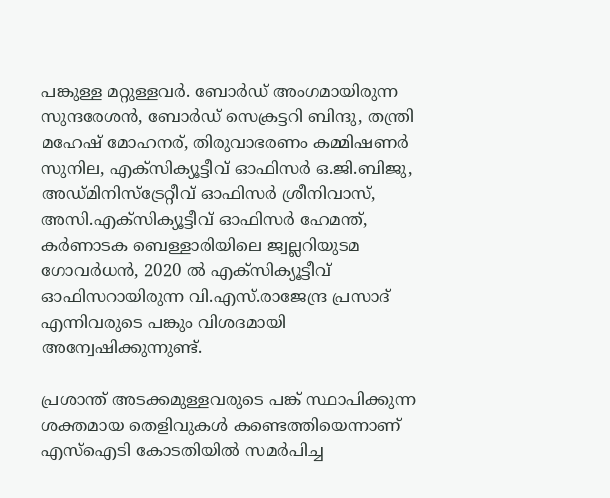പങ്കുള്ള മറ്റുള്ളവർ. ബോർഡ് അംഗമായിരുന്ന സുന്ദരേശൻ, ബോർഡ് സെക്രട്ടറി ബിന്ദു, തന്ത്രി മഹേഷ് മോഹനര്, തിരുവാഭരണം കമ്മിഷണർ സുനില, എക്സിക്യൂട്ടീവ് ഓഫിസർ ഒ.ജി.ബിജു, അഡ്മിനിസ്ട്രേറ്റീവ് ഓഫിസർ ശ്രീനിവാസ്, അസി.എക്സിക്യൂട്ടീവ് ഓഫിസർ ഹേമന്ത്, കർണാടക ബെള്ളാരിയിലെ ജ്വല്ലറിയുടമ ഗോവർധൻ, 2020 ൽ എക്സിക്യൂട്ടീവ് ഓഫിസറായിരുന്ന വി.എസ്.രാജേന്ദ്ര പ്രസാദ് എന്നിവരുടെ പങ്കും വിശദമായി അന്വേഷിക്കുന്നുണ്ട്.

പ്രശാന്ത് അടക്കമുള്ളവരുടെ പങ്ക് സ്ഥാപിക്കുന്ന ശക്തമായ തെളിവുകൾ കണ്ടെത്തിയെന്നാണ് എസ്ഐടി കോടതിയിൽ സമർപിച്ച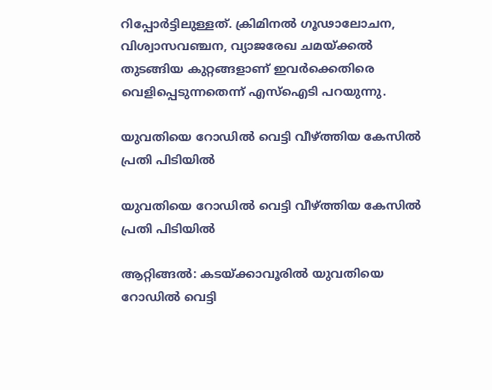റിപ്പോർട്ടിലുള്ളത്. ക്രിമിനൽ ഗൂഢാലോചന, വിശ്വാസവഞ്ചന, വ്യാജരേഖ ചമയ്ക്കൽ തുടങ്ങിയ കുറ്റങ്ങളാണ് ഇവർക്കെതിരെ വെളിപ്പെടുന്നതെന്ന് എസ്ഐടി പറയുന്നു.

യുവതിയെ റോഡിൽ വെട്ടി വീഴ്ത്തിയ കേസിൽ പ്രതി പിടിയിൽ

യുവതിയെ റോഡിൽ വെട്ടി വീഴ്ത്തിയ കേസിൽ പ്രതി പിടിയിൽ

ആറ്റിങ്ങൽ: കടയ്ക്കാവൂരിൽ യുവതിയെ റോഡിൽ വെട്ടി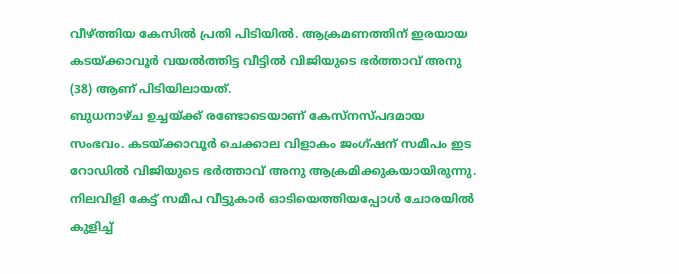വീഴ്ത്തിയ കേസിൽ പ്രതി പിടിയിൽ. ആക്രമണത്തിന് ഇരയായ കടയ്ക്കാവൂർ വയൽത്തിട്ട വീട്ടിൽ വിജിയുടെ ഭർത്താവ് അനു (38) ആണ് പിടിയിലായത്.
ബുധനാഴ്ച ഉച്ചയ്ക്ക് രണ്ടോടെയാണ് കേസ്നസ്പദമായ സംഭവം. കടയ്ക്കാവൂർ ചെക്കാല വിളാകം ജംഗ്ഷന് സമീപം ഇട റോഡിൽ വിജിയുടെ ഭർത്താവ് അനു ആക്രമിക്കുകയായിരുന്നു. നിലവിളി കേട്ട് സമീപ വീട്ടുകാർ ഓടിയെത്തിയപ്പോൾ ചോരയിൽ കുളിച്ച്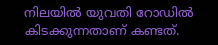നിലയിൽ യുവതി റോഡിൽ കിടക്കുന്നതാണ് കണ്ടത്.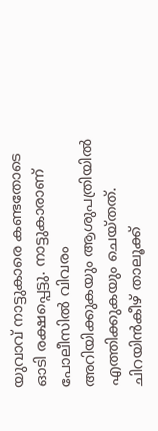യുവാവ് നാട്ടുകാരെ കണ്ടതോടെ ഓടി രക്ഷപ്പെട്ടു. നാട്ടുകാരാണ് പോലീസിൽ വിവരം അറിയിക്കുകയും ആശുപത്രിയിൽ എത്തിക്കുകയും ചെയ്തത്. ചിറയിൻകീഴ് താലൂക്ക്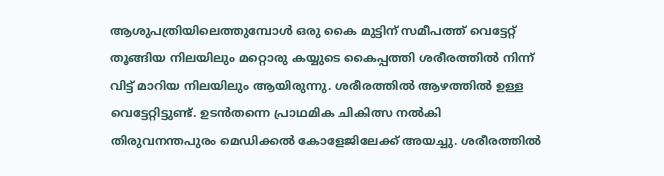ആശുപത്രിയിലെത്തുമ്പോൾ ഒരു കൈ മുട്ടിന് സമീപത്ത് വെട്ടേറ്റ് തൂങ്ങിയ നിലയിലും മറ്റൊരു കയ്യുടെ കൈപ്പത്തി ശരീരത്തിൽ നിന്ന് വിട്ട് മാറിയ നിലയിലും ആയിരുന്നു. ശരീരത്തിൽ ആഴത്തിൽ ഉള്ള വെട്ടേറ്റിട്ടുണ്ട്. ഉടൻതന്നെ പ്രാഥമിക ചികിത്സ നൽകി തിരുവനന്തപുരം മെഡിക്കൽ കോളേജിലേക്ക് അയച്ചു. ശരീരത്തിൽ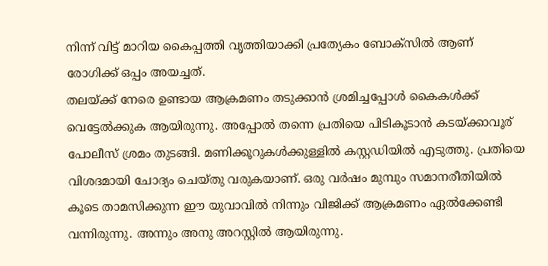നിന്ന് വിട്ട് മാറിയ കൈപ്പത്തി വൃത്തിയാക്കി പ്രത്യേകം ബോക്സിൽ ആണ് രോഗിക്ക് ഒപ്പം അയച്ചത്.
തലയ്ക്ക് നേരെ ഉണ്ടായ ആക്രമണം തടുക്കാൻ ശ്രമിച്ചപ്പോൾ കൈകൾക്ക് വെട്ടേൽക്കുക ആയിരുന്നു. അപ്പോൽ തന്നെ പ്രതിയെ പിടികൂടാൻ കടയ്ക്കാവൂര് പോലീസ് ശ്രമം തുടങ്ങി. മണിക്കൂറുകൾക്കുള്ളിൽ കസ്റ്റഡിയിൽ എടുത്തു. പ്രതിയെ വിശദമായി ചോദ്യം ചെയ്തു വരുകയാണ്. ഒരു വർഷം മുമ്പും സമാനരീതിയിൽ കൂടെ താമസിക്കുന്ന ഈ യുവാവിൽ നിന്നും വിജിക്ക് ആക്രമണം ഏൽക്കേണ്ടി വന്നിരുന്നു. അന്നും അനു അറസ്റ്റിൽ ആയിരുന്നു.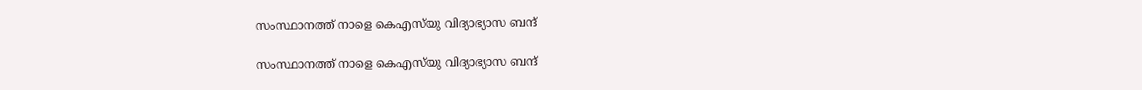സംസ്ഥാനത്ത് നാളെ കെഎസ്‌യു വിദ്യാഭ്യാസ ബന്ദ്

സംസ്ഥാനത്ത് നാളെ കെഎസ്‌യു വിദ്യാഭ്യാസ ബന്ദ്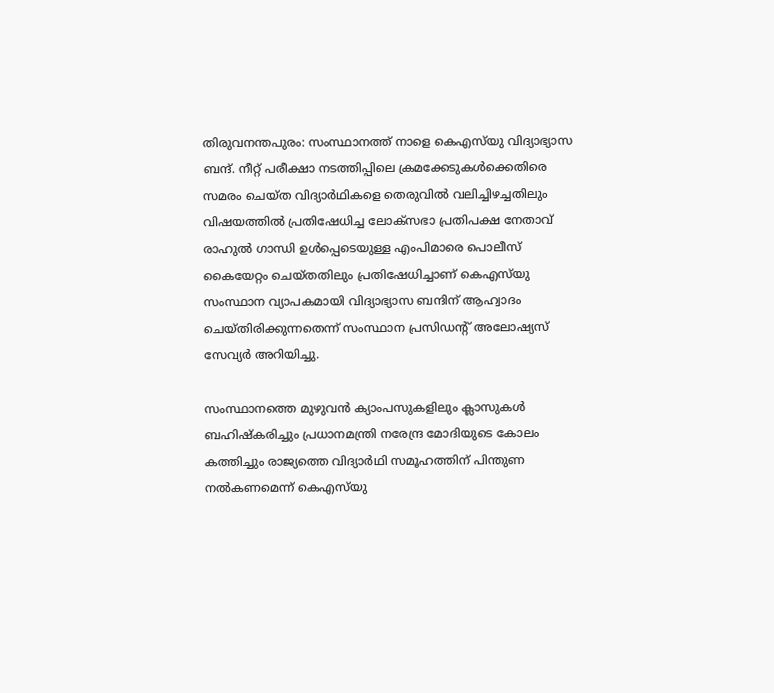തിരുവനന്തപുരം: സംസ്ഥാനത്ത് നാളെ കെഎസ്‌യു വിദ്യാഭ്യാസ ബന്ദ്. നീറ്റ് പരീക്ഷാ നടത്തിപ്പിലെ ക്രമക്കേടുകള്‍ക്കെതിരെ സമരം ചെയ്ത വിദ്യാര്‍ഥികളെ തെരുവില്‍ വലിച്ചിഴച്ചതിലും വിഷയത്തില്‍ പ്രതിഷേധിച്ച ലോക്‌സഭാ പ്രതിപക്ഷ നേതാവ് രാഹുല്‍ ഗാന്ധി ഉള്‍പ്പെടെയുള്ള എംപിമാരെ പൊലീസ് കൈയേറ്റം ചെയ്തതിലും പ്രതിഷേധിച്ചാണ് കെഎസ്‌യു സംസ്ഥാന വ്യാപകമായി വിദ്യാഭ്യാസ ബന്ദിന് ആഹ്വാദം ചെയ്തിരിക്കുന്നതെന്ന് സംസ്ഥാന പ്രസിഡന്റ് അലോഷ്യസ് സേവ്യര്‍ അറിയിച്ചു.

സംസ്ഥാനത്തെ മുഴുവന്‍ ക്യാംപസുകളിലും ക്ലാസുകള്‍ ബഹിഷ്‌കരിച്ചും പ്രധാനമന്ത്രി നരേന്ദ്ര മോദിയുടെ കോലം കത്തിച്ചും രാജ്യത്തെ വിദ്യാര്‍ഥി സമൂഹത്തിന് പിന്തുണ നല്‍കണമെന്ന് കെഎസ്‌യു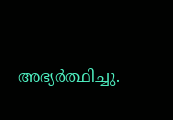അഭ്യര്‍ത്ഥിച്ചു.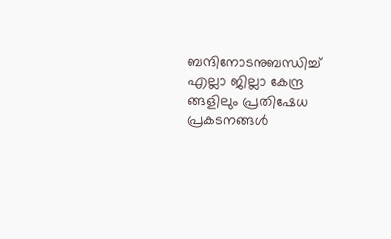ബന്ദിനോടനുബന്ധിച്ച് എല്ലാ ജില്ലാ കേന്ദ്ര ങ്ങളിലും പ്രതിഷേധ പ്രകടനങ്ങള്‍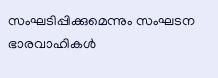സംഘടിപ്പിക്കുമെന്നും സംഘടന ഭാരവാഹികള്‍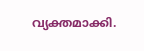വ്യക്തമാക്കി.